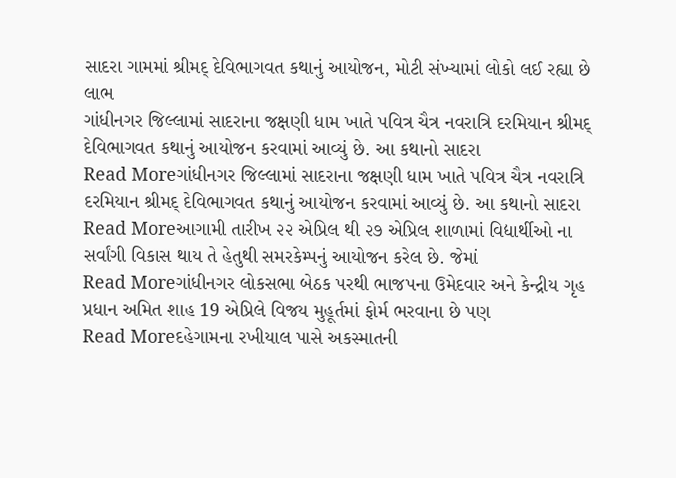સાદરા ગામમાં શ્રીમદ્ દેવિભાગવત કથાનું આયોજન, મોટી સંખ્યામાં લોકો લઈ રહ્યા છે લાભ
ગાંધીનગર જિલ્લામાં સાદરાના જક્ષણી ધામ ખાતે પવિત્ર ચૈત્ર નવરાત્રિ દરમિયાન શ્રીમદ્ દેવિભાગવત કથાનું આયોજન કરવામાં આવ્યું છે. આ કથાનો સાદરા
Read Moreગાંધીનગર જિલ્લામાં સાદરાના જક્ષણી ધામ ખાતે પવિત્ર ચૈત્ર નવરાત્રિ દરમિયાન શ્રીમદ્ દેવિભાગવત કથાનું આયોજન કરવામાં આવ્યું છે. આ કથાનો સાદરા
Read Moreઆગામી તારીખ ૨૨ એપ્રિલ થી ૨૭ એપ્રિલ શાળામાં વિદ્યાર્થીઓ ના સર્વાંગી વિકાસ થાય તે હેતુથી સમરકેમ્પનું આયોજન કરેલ છે. જેમાં
Read Moreગાંધીનગર લોકસભા બેઠક પરથી ભાજપના ઉમેદવાર અને કેન્દ્રીય ગૃહ પ્રધાન અમિત શાહ 19 એપ્રિલે વિજય મુહૂર્તમાં ફોર્મ ભરવાના છે પણ
Read Moreદહેગામના રખીયાલ પાસે અકસ્માતની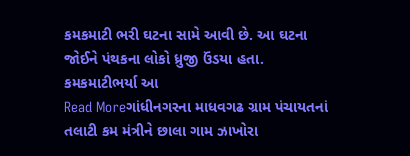કમકમાટી ભરી ઘટના સામે આવી છે. આ ઘટના જોઈને પંથકના લોકો ધ્રુજી ઉંડયા હતા. કમકમાટીભર્યા આ
Read Moreગાંધીનગરના માધવગઢ ગ્રામ પંચાયતનાં તલાટી કમ મંત્રીને છાલા ગામ ઝાખોરા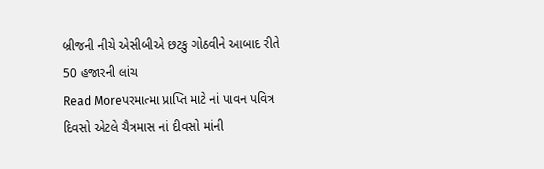બ્રીજની નીચે એસીબીએ છટકુ ગોઠવીને આબાદ રીતે 50 હજારની લાંચ
Read Moreપરમાત્મા પ્રાપ્તિ માટે નાં પાવન પવિત્ર દિવસો એટલે ચૈત્રમાસ નાં દીવસો માંની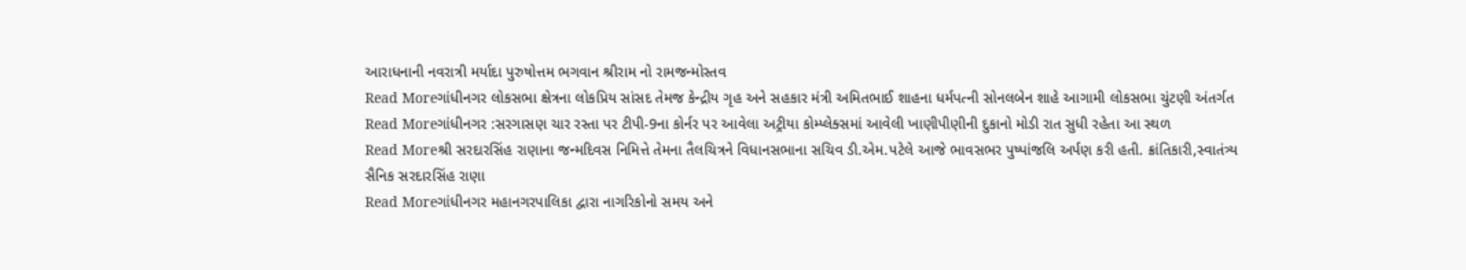આરાધનાની નવરાત્રી મર્યાદા પુરુષોત્તમ ભગવાન શ્રીરામ નો રામજન્મોસ્તવ
Read Moreગાંધીનગર લોકસભા ક્ષેત્રના લોકપ્રિય સાંસદ તેમજ કેન્દ્રીય ગૃહ અને સહકાર મંત્રી અમિતભાઈ શાહના ધર્મપત્ની સોનલબેન શાહે આગામી લોકસભા ચુંટણી અંતર્ગત
Read Moreગાંધીનગર :સરગાસણ ચાર રસ્તા પર ટીપી-9ના કોર્નર પર આવેલા અટ્રીયા કોમ્પ્લેક્સમાં આવેલી ખાણીપીણીની દુકાનો મોડી રાત સુધી રહેતા આ સ્થળ
Read Moreશ્રી સરદારસિંહ રાણાના જન્મદિવસ નિમિત્તે તેમના તૈલચિત્રને વિધાનસભાના સચિવ ડી.એમ.પટેલે આજે ભાવસભર પુષ્પાંજલિ અર્પણ કરી હતી. ક્રાંતિકારી,સ્વાતંત્ર્ય સૈનિક સરદારસિંહ રાણા
Read Moreગાંધીનગર મહાનગરપાલિકા દ્વારા નાગરિકોનો સમય અને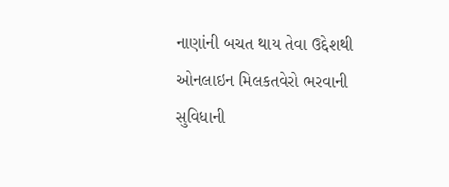નાણાંની બચત થાય તેવા ઉદ્દેશથી ઓનલાઇન મિલકતવેરો ભરવાની સુવિધાની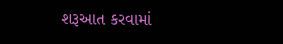શરૂઆત કરવામાં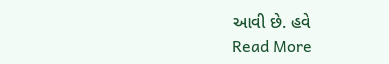આવી છે. હવે
Read More